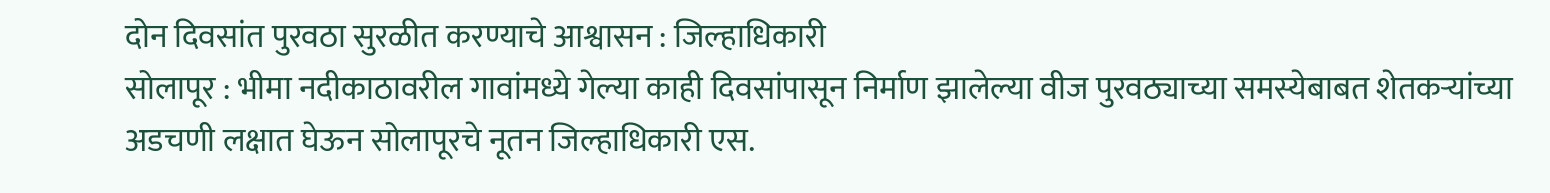दोन दिवसांत पुरवठा सुरळीत करण्याचे आश्वासन : जिल्हाधिकारी
सोलापूर : भीमा नदीकाठावरील गावांमध्ये गेल्या काही दिवसांपासून निर्माण झालेल्या वीज पुरवठ्याच्या समस्येबाबत शेतकऱ्यांच्या अडचणी लक्षात घेऊन सोलापूरचे नूतन जिल्हाधिकारी एस.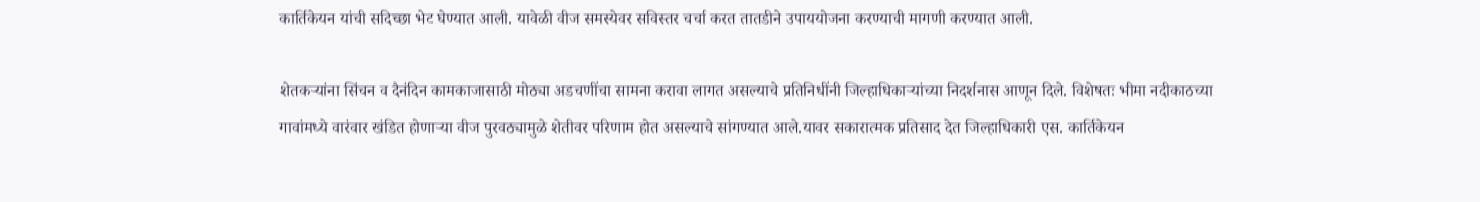कार्तिकेयन यांची सदिच्छा भेट घेण्यात आली. यावेळी वीज समस्येवर सविस्तर चर्चा करत तातडीने उपाययोजना करण्याची मागणी करण्यात आली.

शेतकऱ्यांना सिंचन व दैनंदिन कामकाजासाठी मोठ्या अडचणींचा सामना करावा लागत असल्याचे प्रतिनिधींनी जिल्हाधिकाऱ्यांच्या निदर्शनास आणून दिले. विशेषतः भीमा नदीकाठच्या गावांमध्ये वारंवार खंडित होणाऱ्या वीज पुरवठ्यामुळे शेतीवर परिणाम होत असल्याचे सांगण्यात आले.यावर सकारात्मक प्रतिसाद देत जिल्हाधिकारी एस. कार्तिकेयन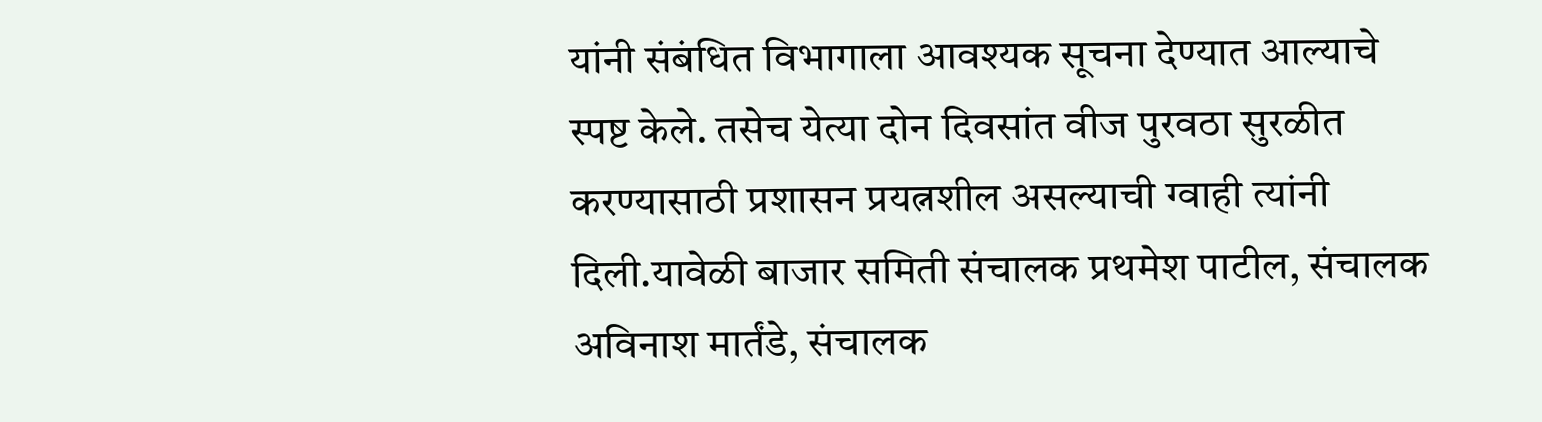यांनी संबंधित विभागाला आवश्यक सूचना देण्यात आल्याचे स्पष्ट केले. तसेच येत्या दोन दिवसांत वीज पुरवठा सुरळीत करण्यासाठी प्रशासन प्रयत्नशील असल्याची ग्वाही त्यांनी दिली.यावेळी बाजार समिती संचालक प्रथमेश पाटील, संचालक अविनाश मार्तंडे, संचालक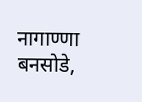नागाण्णा बनसोडे,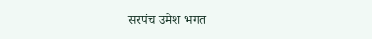सरपंच उमेश भगत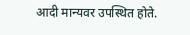आदी मान्यवर उपस्थित होते.